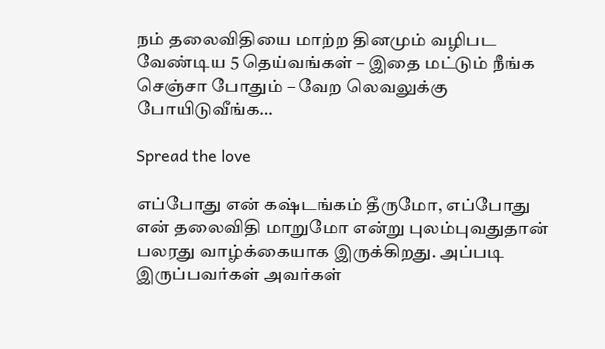நம் தலைவிதியை மாற்ற தினமும் வழிபட வேண்டிய 5 தெய்வங்கள் – இதை மட்டும் நீங்க செஞ்சா போதும் – வேற லெவலுக்கு போயிடுவீங்க…

Spread the love

எப்போது என் கஷ்டங்கம் தீருமோ, எப்போது என் தலைவிதி மாறுமோ என்று புலம்புவதுதான் பலரது வாழ்க்கையாக இருக்கிறது. அப்படி இருப்பவர்கள் அவர்கள்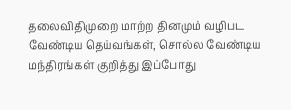தலைவிதிமுறை மாற்ற தினமும் வழிபட வேண்டிய தெய்வங்கள், சொல்ல வேண்டிய மந்திரங்கள் குறித்து இப்போது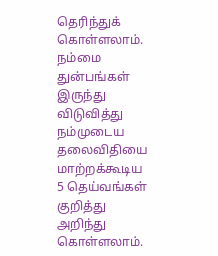தெரிந்துக் கொள்ளலாம். நம்மை துன்பங்கள் இருந்து விடுவித்து நம்முடைய தலைவிதியை மாற்றக்கூடிய 5 தெய்வங்கள் குறித்து அறிந்து கொள்ளலாம்.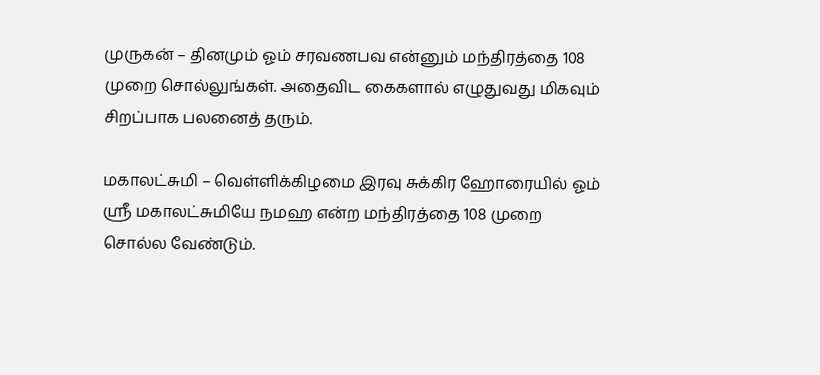முருகன் – தினமும் ஓம் சரவணபவ என்னும் மந்திரத்தை 108 முறை சொல்லுங்கள். அதைவிட கைகளால் எழுதுவது மிகவும் சிறப்பாக பலனைத் தரும்.

மகாலட்சுமி – வெள்ளிக்கிழமை இரவு சுக்கிர ஹோரையில் ஓம் ஸ்ரீ மகாலட்சுமியே நமஹ என்ற மந்திரத்தை 108 முறை சொல்ல வேண்டும்.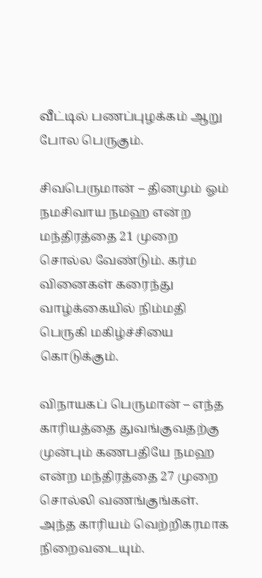வீட்டில் பணப்புழக்கம் ஆறு போல பெருகும்.

சிவபெருமான் – தினமும் ஓம் நமசிவாய நமஹ என்ற மந்திரத்தை 21 முறை சொல்ல வேண்டும். கர்ம வினைகள் கரைந்து வாழ்க்கையில் நிம்மதி பெருகி மகிழ்ச்சியை கொடுக்கும்.

விநாயகப் பெருமான் – எந்த காரியத்தை துவங்குவதற்கு முன்பும் கணபதியே நமஹ என்ற மந்திரத்தை 27 முறை சொல்லி வணங்குங்கள். அந்த காரியம் வெற்றிகரமாக நிறைவடையும்.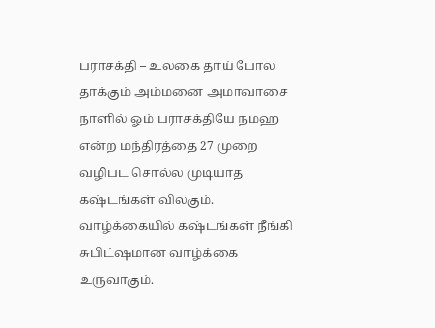பராசக்தி – உலகை தாய் போல தாக்கும் அம்மனை அமாவாசை நாளில் ஓம் பராசக்தியே நமஹ என்ற மந்திரத்தை 27 முறை வழிபட சொல்ல முடியாத கஷ்டங்கள் விலகும். வாழ்க்கையில் கஷ்டங்கள் நீங்கி சுபிட்ஷமான வாழ்க்கை உருவாகும்.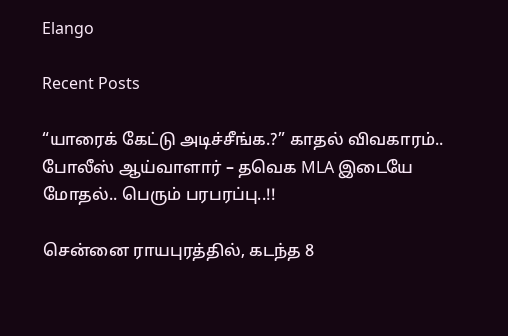Elango

Recent Posts

“யாரைக் கேட்டு அடிச்சீங்க.?” காதல் விவகாரம்.. போலீஸ் ஆய்வாளார் – தவெக MLA இடையே மோதல்.. பெரும் பரபரப்பு..!!

சென்னை ராயபுரத்தில், கடந்த 8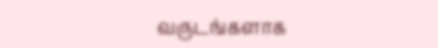வருடங்களாக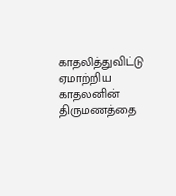காதலித்துவிட்டு ஏமாற்றிய காதலனின் திருமணத்தை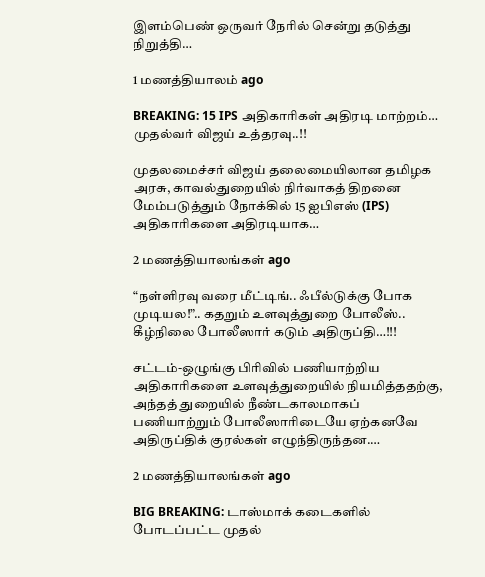இளம்பெண் ஒருவர் நேரில் சென்று தடுத்து நிறுத்தி…

1 மணத்தியாலம் ago

BREAKING: 15 IPS அதிகாரிகள் அதிரடி மாற்றம்… முதல்வர் விஜய் உத்தரவு..!!

முதலமைச்சர் விஜய் தலைமையிலான தமிழக அரசு, காவல்துறையில் நிர்வாகத் திறனை மேம்படுத்தும் நோக்கில் 15 ஐபிஎஸ் (IPS) அதிகாரிகளை அதிரடியாக…

2 மணத்தியாலங்கள் ago

“நள்ளிரவு வரை மீட்டிங்.. ஃபீல்டுக்கு போக முடியல!”.. கதறும் உளவுத்துறை போலீஸ்.. கீழ்நிலை போலீஸார் கடும் அதிருப்தி…!!!

சட்டம்-ஒழுங்கு பிரிவில் பணியாற்றிய அதிகாரிகளை உளவுத்துறையில் நியமித்ததற்கு, அந்தத் துறையில் நீண்டகாலமாகப் பணியாற்றும் போலீஸாரிடையே ஏற்கனவே அதிருப்திக் குரல்கள் எழுந்திருந்தன.…

2 மணத்தியாலங்கள் ago

BIG BREAKING: டாஸ்மாக் கடைகளில் போடப்பட்ட முதல்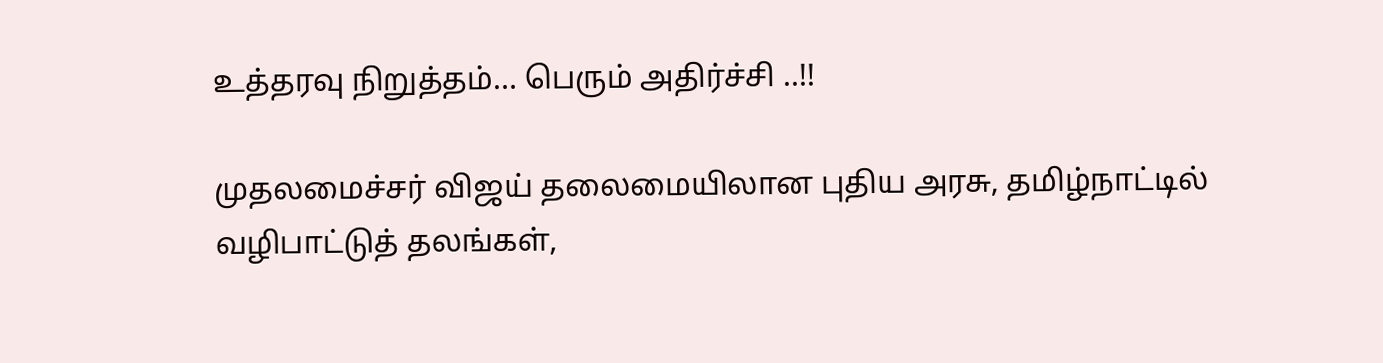உத்தரவு நிறுத்தம்… பெரும் அதிர்ச்சி ..!!

முதலமைச்சர் விஜய் தலைமையிலான புதிய அரசு, தமிழ்நாட்டில் வழிபாட்டுத் தலங்கள்,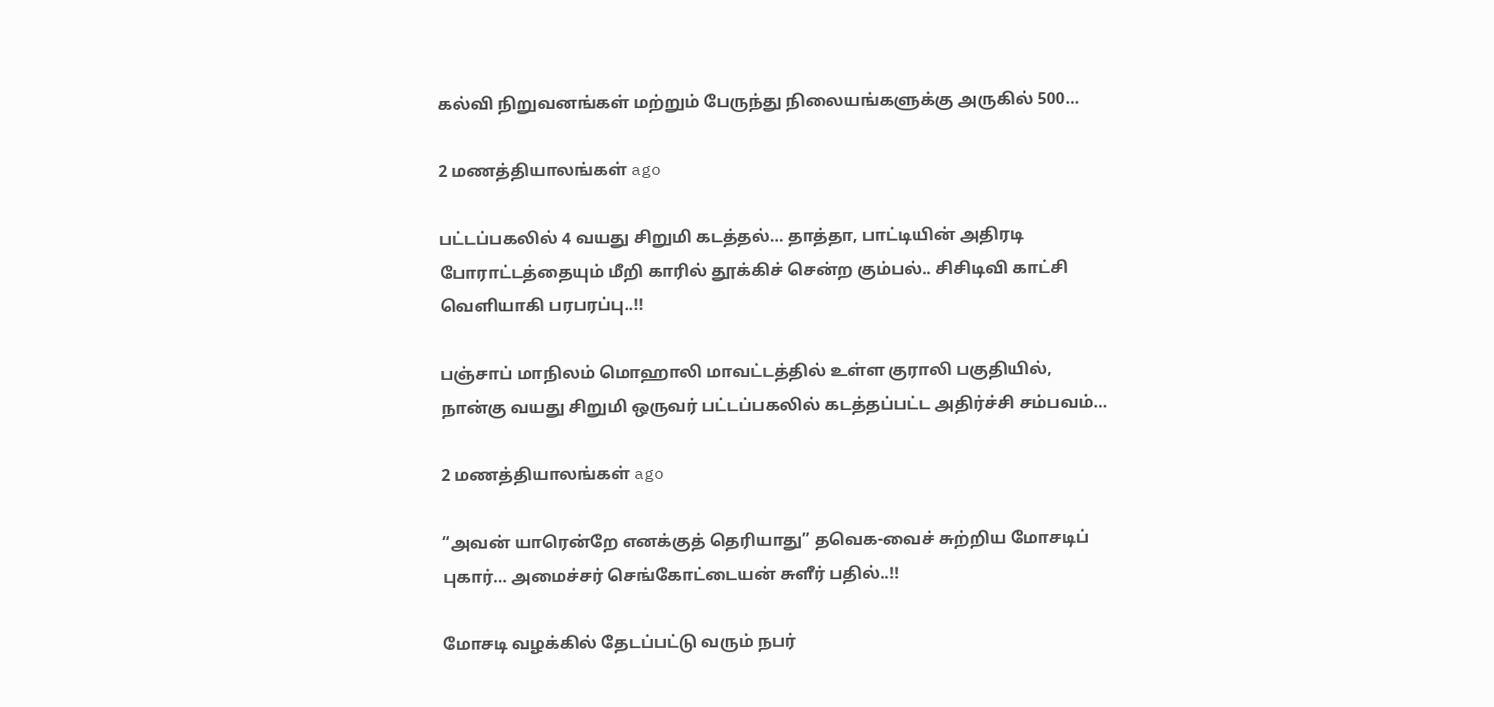கல்வி நிறுவனங்கள் மற்றும் பேருந்து நிலையங்களுக்கு அருகில் 500…

2 மணத்தியாலங்கள் ago

பட்டப்பகலில் 4 வயது சிறுமி கடத்தல்… தாத்தா, பாட்டியின் அதிரடி போராட்டத்தையும் மீறி காரில் தூக்கிச் சென்ற கும்பல்.. சிசிடிவி காட்சி வெளியாகி பரபரப்பு..!!

பஞ்சாப் மாநிலம் மொஹாலி மாவட்டத்தில் உள்ள குராலி பகுதியில், நான்கு வயது சிறுமி ஒருவர் பட்டப்பகலில் கடத்தப்பட்ட அதிர்ச்சி சம்பவம்…

2 மணத்தியாலங்கள் ago

“அவன் யாரென்றே எனக்குத் தெரியாது” தவெக-வைச் சுற்றிய மோசடிப் புகார்… அமைச்சர் செங்கோட்டையன் சுளீர் பதில்..!!

மோசடி வழக்கில் தேடப்பட்டு வரும் நபர்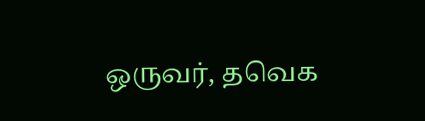ஒருவர், தவெக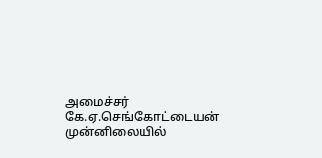அமைச்சர் கே.ஏ.செங்கோட்டையன் முன்னிலையில்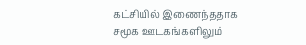கட்சியில் இணைந்ததாக சமூக ஊடகங்களிலும்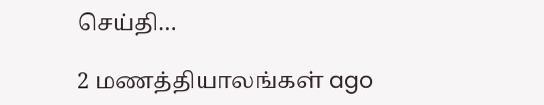செய்தி…

2 மணத்தியாலங்கள் ago